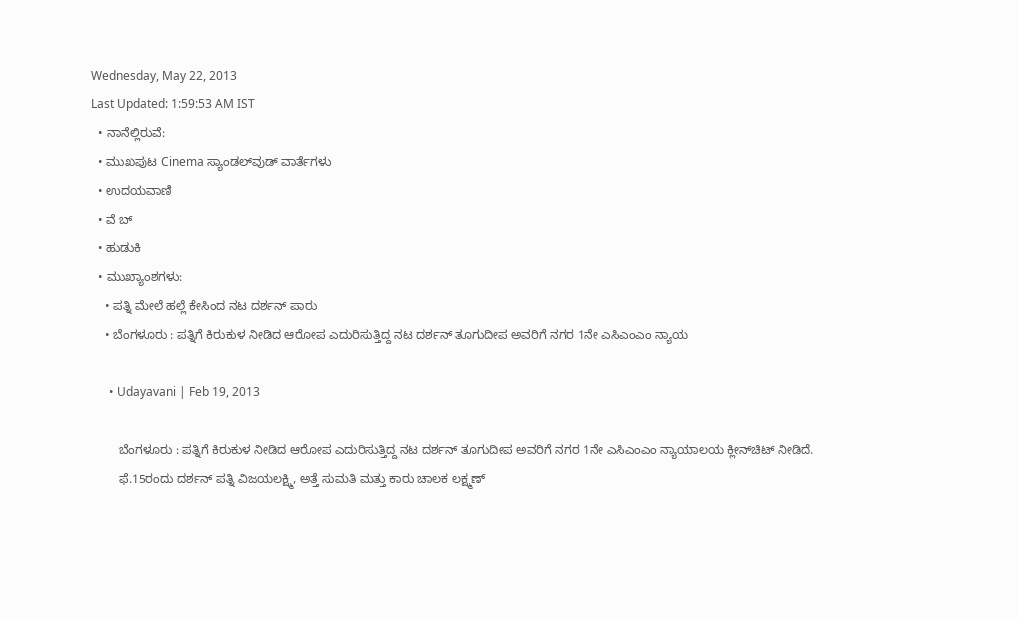Wednesday, May 22, 2013
Last Updated: 1:59:53 AM IST
  • ನಾನೆಲ್ಲಿರುವೆ:
  • ಮುಖಪುಟ Cinema ಸ್ಯಾಂಡಲ್‌ವುಡ್‌ ವಾರ್ತೆಗಳು
  • ಉದಯವಾಣಿ
  • ವೆ ಬ್
  • ಹುಡುಕಿ
  • ಮುಖ್ಯಾಂಶಗಳು:
    • ಪತ್ನಿ ಮೇಲೆ ಹಲ್ಲೆ ಕೇಸಿಂದ ನಟ ದರ್ಶನ್‌ ಪಾರು
    • ಬೆಂಗಳೂರು : ಪತ್ನಿಗೆ ಕಿರುಕುಳ ನೀಡಿದ ಆರೋಪ ಎದುರಿಸುತ್ತಿದ್ದ ನಟ ದರ್ಶನ್‌ ತೂಗುದೀಪ ಅವರಿಗೆ ನಗರ 1ನೇ ಎಸಿಎಂಎಂ ನ್ಯಾಯ

      • Udayavani | Feb 19, 2013

        ಬೆಂಗಳೂರು : ಪತ್ನಿಗೆ ಕಿರುಕುಳ ನೀಡಿದ ಆರೋಪ ಎದುರಿಸುತ್ತಿದ್ದ ನಟ ದರ್ಶನ್‌ ತೂಗುದೀಪ ಅವರಿಗೆ ನಗರ 1ನೇ ಎಸಿಎಂಎಂ ನ್ಯಾಯಾಲಯ ಕ್ಲೀನ್‌ಚಿಟ್‌ ನೀಡಿದೆ.
        ಫೆ.15ರಂದು ದರ್ಶನ್‌ ಪತ್ನಿ ವಿಜಯಲಕ್ಷ್ಮಿ, ಅತ್ತೆ ಸುಮತಿ ಮತ್ತು ಕಾರು ಚಾಲಕ ಲಕ್ಷ್ಮಣ್‌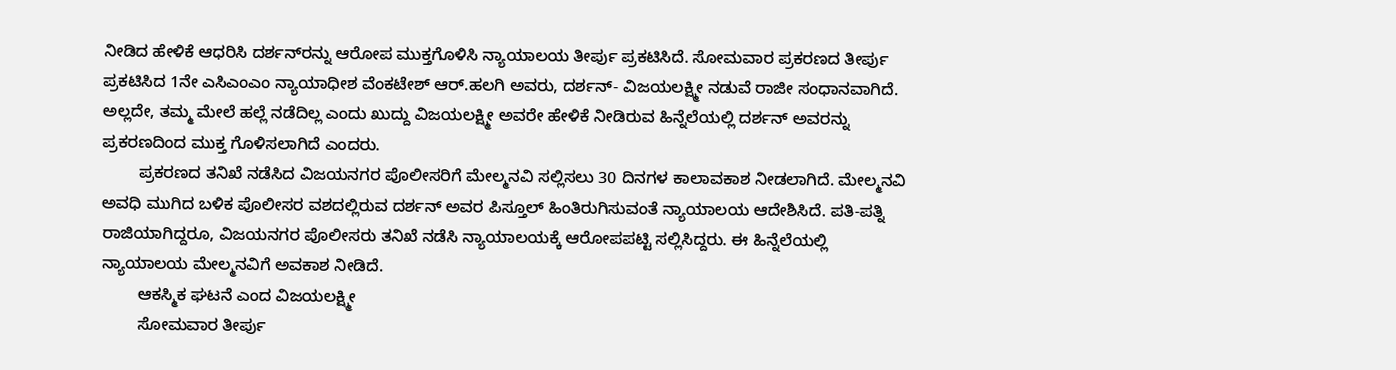ನೀಡಿದ ಹೇಳಿಕೆ ಆಧರಿಸಿ ದರ್ಶನ್‌ರನ್ನು ಆರೋಪ ಮುಕ್ತಗೊಳಿಸಿ ನ್ಯಾಯಾಲಯ ತೀರ್ಪು ಪ್ರಕಟಿಸಿದೆ. ಸೋಮವಾರ ಪ್ರಕರಣದ ತೀರ್ಪು ಪ್ರಕಟಿಸಿದ 1ನೇ ಎಸಿಎಂಎಂ ನ್ಯಾಯಾಧೀಶ ವೆಂಕಟೇಶ್‌ ಆರ್‌.ಹಲಗಿ ಅವರು, ದರ್ಶನ್‌- ವಿಜಯಲಕ್ಷ್ಮೀ ನಡುವೆ ರಾಜೀ ಸಂಧಾನವಾಗಿದೆ. ಅಲ್ಲದೇ, ತಮ್ಮ ಮೇಲೆ ಹಲ್ಲೆ ನಡೆದಿಲ್ಲ ಎಂದು ಖುದ್ದು ವಿಜಯಲಕ್ಷ್ಮೀ ಅವರೇ ಹೇಳಿಕೆ ನೀಡಿರುವ ಹಿನ್ನೆಲೆಯಲ್ಲಿ ದರ್ಶನ್‌ ಅವರನ್ನು ಪ್ರಕರಣದಿಂದ ಮುಕ್ತ ಗೊಳಿಸಲಾಗಿದೆ ಎಂದರು.
        ಪ್ರಕರಣದ ತನಿಖೆ ನಡೆಸಿದ ವಿಜಯನಗರ ಪೊಲೀಸರಿಗೆ ಮೇಲ್ಮನವಿ ಸಲ್ಲಿಸಲು 30 ದಿನಗಳ ಕಾಲಾವಕಾಶ ನೀಡಲಾಗಿದೆ. ಮೇಲ್ಮನವಿ ಅವಧಿ ಮುಗಿದ ಬಳಿಕ ಪೊಲೀಸರ ವಶದಲ್ಲಿರುವ ದರ್ಶನ್‌ ಅವರ ಪಿಸ್ತೂಲ್‌ ಹಿಂತಿರುಗಿಸುವಂತೆ ನ್ಯಾಯಾಲಯ ಆದೇಶಿಸಿದೆ. ಪತಿ-ಪತ್ನಿ ರಾಜಿಯಾಗಿದ್ದರೂ, ವಿಜಯನಗರ ಪೊಲೀಸರು ತನಿಖೆ ನಡೆಸಿ ನ್ಯಾಯಾಲಯಕ್ಕೆ ಆರೋಪಪಟ್ಟಿ ಸಲ್ಲಿಸಿದ್ದರು. ಈ ಹಿನ್ನೆಲೆಯಲ್ಲಿ ನ್ಯಾಯಾಲಯ ಮೇಲ್ಮನವಿಗೆ ಅವಕಾಶ ನೀಡಿದೆ.
        ಆಕಸ್ಮಿಕ ಘಟನೆ ಎಂದ ವಿಜಯಲಕ್ಷ್ಮೀ
        ಸೋಮವಾರ ತೀರ್ಪು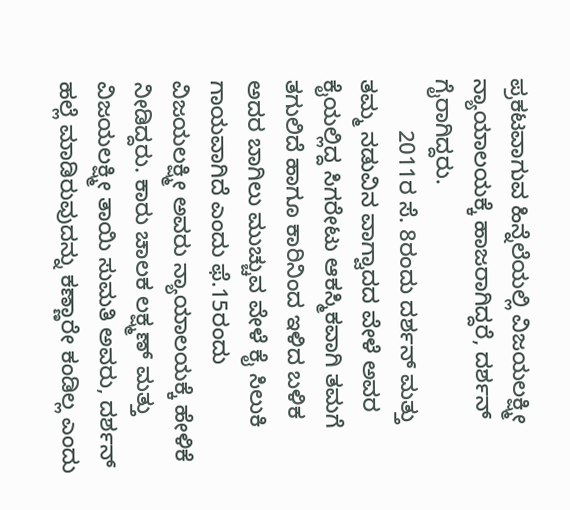ಪ್ರಕಟವಾಗುವ ಹಿನ್ನೆಲೆಯಲ್ಲಿ ವಿಜಯಲಕ್ಷ್ಮೀ ನ್ಯಾಯಾಲಯಕ್ಕೆ ಹಾಜರಾಗಿದ್ದರೆ, ದರ್ಶನ್‌ ಗೈರಾಗಿದ್ದರು.
        2011ರ ಸೆ. 8ರಂದು ದರ್ಶನ್‌ ಮತ್ತು ತಮ್ಮ ನಡುವಿನ ವಾಗ್ವಾದದ ವೇಳೆ ಅವರ ಕೈಯಲ್ಲಿದ್ದ ಸಿಗರೇಟು ಆಕಸ್ಮಿಕವಾಗಿ ತಮಗೆ ತಗುಲಿದೆ ಹಾಗೂ ಕಾರಿನಿಂದ ಇಳಿದ ಬಳಿಕ ಅದರ ಬಾಗಿಲು ಮುಚ್ಚುವ ವೇಳೆ ಕೈ ಸಿಲುಕಿ ಗಾಯವಾಗಿದೆ ಎಂದು ಫೆ.15ರಂದು ವಿಜಯಲಕ್ಷ್ಮೀ ಅವರು ನ್ಯಾಯಾಲಯಕ್ಕೆ ಹೇಳಿಕೆ ನೀಡಿದ್ದರು. ಕಾರು ಚಾಲಕ ಲಕ್ಷ್ಮಣ್‌ ಮತ್ತು ವಿಜಯಲಕ್ಷ್ಮೀ ತಾಯಿ ಸುಮತಿ ಅವರು, ದರ್ಶನ್‌ ಹಲ್ಲೆ ಮಾಡಿರುವುದನ್ನು ಕಣ್ಣಾರೇ ಕಂಡಿಲ್ಲ ಎಂದು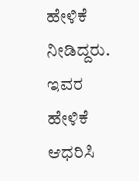ಹೇಳಿಕೆ ನೀಡಿದ್ದರು. ಇವರ ಹೇಳಿಕೆ ಆಧರಿಸಿ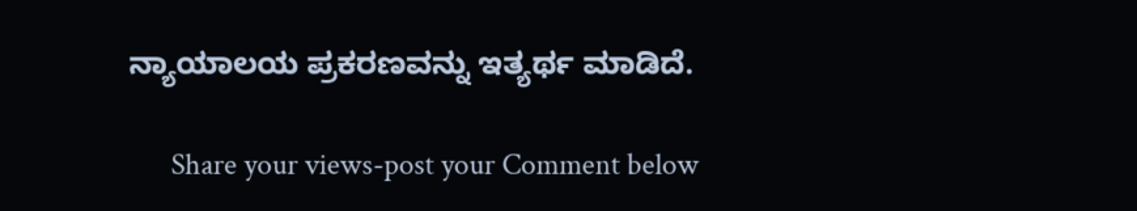ನ್ಯಾಯಾಲಯ ಪ್ರಕರಣವನ್ನು ಇತ್ಯರ್ಥ ಮಾಡಿದೆ.

      Share your views-post your Comment below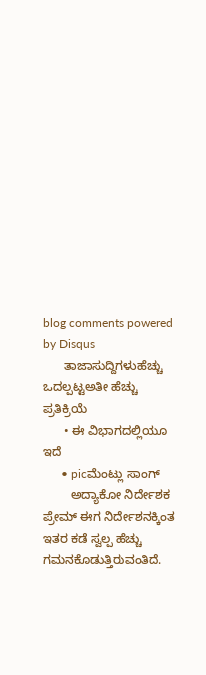blog comments powered by Disqus
      ತಾಜಾಸುದ್ದಿಗಳುಹೆಚ್ಚು ಒದಲ್ಪಟ್ಟಅತೀ ಹೆಚ್ಚು ಪ್ರತಿಕ್ರಿಯೆ
      • ಈ ವಿಭಾಗದಲ್ಲಿಯೂ ಇದೆ
      • picಮೆಂಟ್ಲು ಸಾಂಗ್‌
        ಅದ್ಯಾಕೋ ನಿರ್ದೇಶಕ ಪ್ರೇಮ್‌ ಈಗ ನಿರ್ದೇಶನಕ್ಕಿಂತ ಇತರ ಕಡೆ ಸ್ವಲ್ಪ ಹೆಚ್ಚು ಗಮನಕೊಡುತ್ತಿರುವಂತಿದೆ.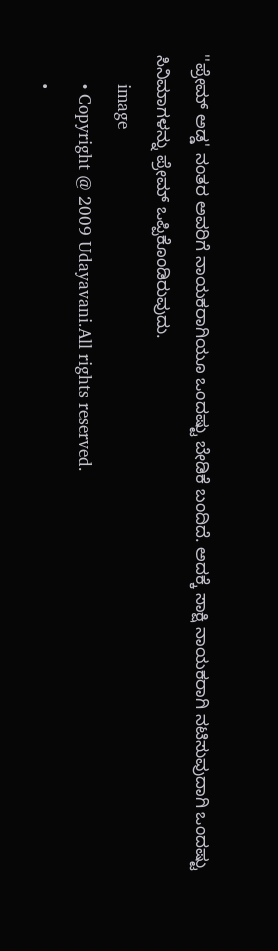''ಪ್ರೇಮ್‌ ಅಡ್ಡ' ನಂತರ ಅವರಿಗೆ ನಾಯಕರಾಗಿಯೂ ಒಂದಷ್ಟು ಬೇಡಿಕೆ ಬಂದಿದೆ. ಅದಕ್ಕೆ ಸಾಕ್ಷಿ ನಾಯಕರಾಗಿ ನಟಿಸುವುದಾಗಿ ಒಂದಷ್ಟು ಸಿನಿಮಾಗಳನ್ನು ಪ್ರೇಮ್‌ ಒಪ್ಪಿಕೊಂಡಿರುವುದು.
      image
      • Copyright @ 2009 Udayavani.All rights reserved.
      •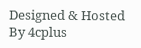Designed & Hosted By 4cplus